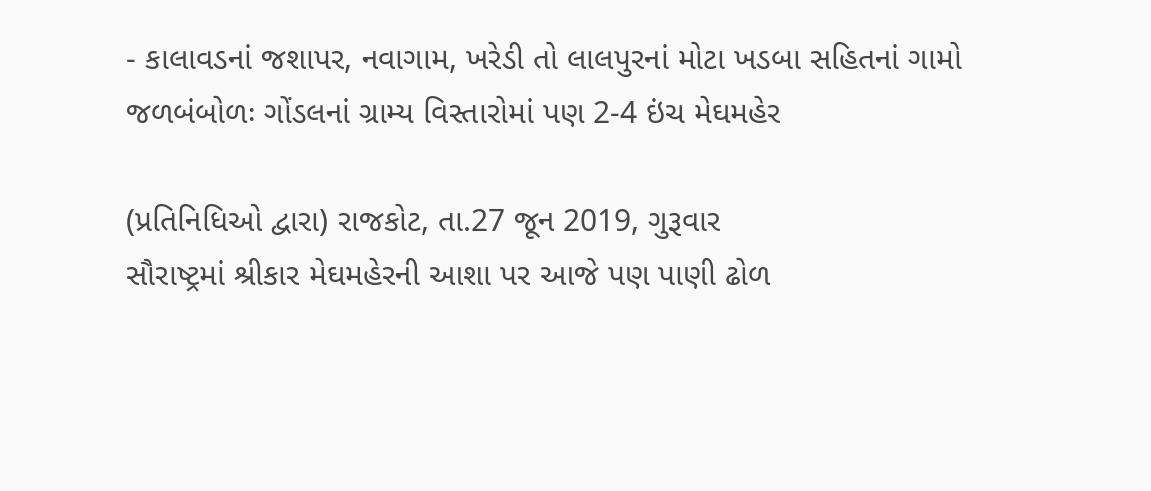- કાલાવડનાં જશાપર, નવાગામ, ખરેડી તો લાલપુરનાં મોટા ખડબા સહિતનાં ગામો જળબંબોળઃ ગોંડલનાં ગ્રામ્ય વિસ્તારોમાં પણ 2-4 ઇંચ મેઘમહેર

(પ્રતિનિધિઓ દ્વારા) રાજકોટ, તા.27 જૂન 2019, ગુરૂવાર
સૌરાષ્ટ્રમાં શ્રીકાર મેઘમહેરની આશા પર આજે પણ પાણી ઢોળ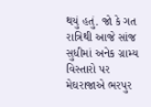થયું હતું. જો કે ગત રાત્રિથી આજે સાંજ સુધીમાં અનેક ગ્રામ્ય વિસ્તારો પર મેઘરાજાએ ભરપુર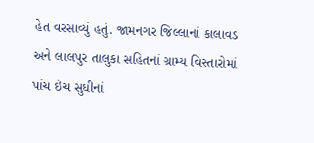હેત વરસાવ્યું હતું. જામનગર જિલ્લાનાં કાલાવડ અને લાલપુર તાલુકા સહિતનાં ગ્રામ્ય વિસ્તારોમાં પાંચ ઇંચ સુધીનાં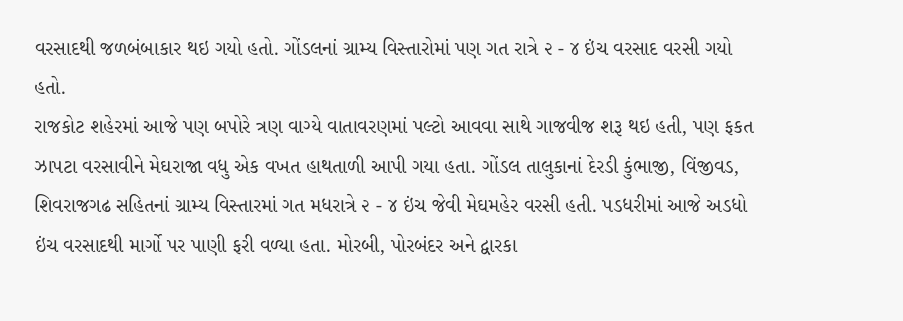વરસાદથી જળબંબાકાર થઇ ગયો હતો. ગોંડલનાં ગ્રામ્ય વિસ્તારોમાં પણ ગત રાત્રે ૨ - ૪ ઇંચ વરસાદ વરસી ગયો હતો.
રાજકોટ શહેરમાં આજે પણ બપોરે ત્રણ વાગ્યે વાતાવરણમાં પલ્ટો આવવા સાથે ગાજવીજ શરૂ થઇ હતી, પણ ફકત ઝાપટા વરસાવીને મેઘરાજા વધુ એક વખત હાથતાળી આપી ગયા હતા. ગોંડલ તાલુકાનાં દેરડી કુંભાજી, વિંજીવડ, શિવરાજગઢ સહિતનાં ગ્રામ્ય વિસ્તારમાં ગત મધરાત્રે ૨ - ૪ ઇંચ જેવી મેઘમહેર વરસી હતી. પડધરીમાં આજે અડધો ઇંચ વરસાદથી માર્ગો પર પાણી ફરી વળ્યા હતા. મોરબી, પોરબંદર અને દ્વારકા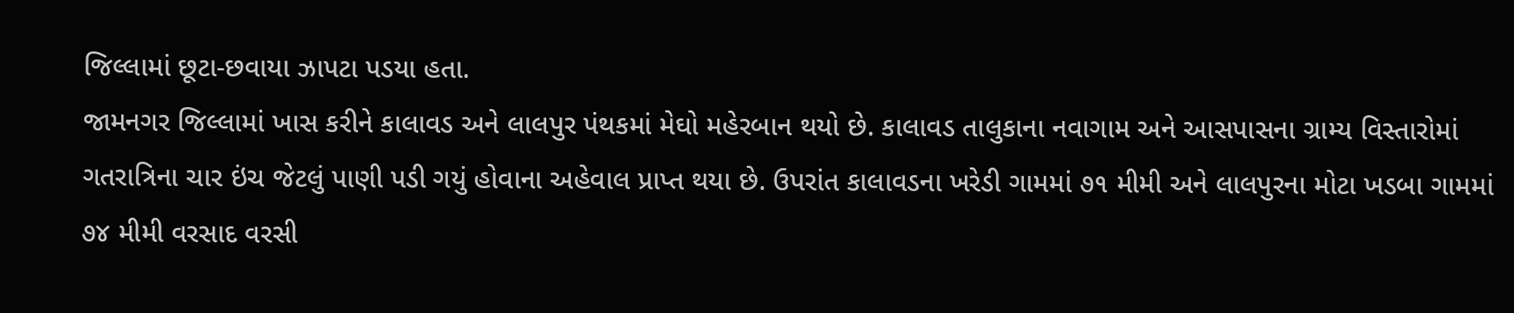જિલ્લામાં છૂટા-છવાયા ઝાપટા પડયા હતા.
જામનગર જિલ્લામાં ખાસ કરીને કાલાવડ અને લાલપુર પંથકમાં મેઘો મહેરબાન થયો છે. કાલાવડ તાલુકાના નવાગામ અને આસપાસના ગ્રામ્ય વિસ્તારોમાં ગતરાત્રિના ચાર ઇંચ જેટલું પાણી પડી ગયું હોવાના અહેવાલ પ્રાપ્ત થયા છે. ઉપરાંત કાલાવડના ખરેડી ગામમાં ૭૧ મીમી અને લાલપુરના મોટા ખડબા ગામમાં ૭૪ મીમી વરસાદ વરસી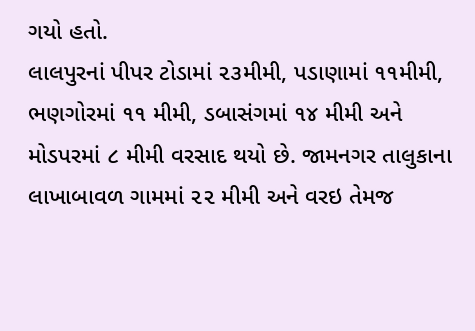ગયો હતો.
લાલપુરનાં પીપર ટોડામાં ૨૩મીમી, પડાણામાં ૧૧મીમી, ભણગોરમાં ૧૧ મીમી, ડબાસંગમાં ૧૪ મીમી અને મોડપરમાં ૮ મીમી વરસાદ થયો છે. જામનગર તાલુકાના લાખાબાવળ ગામમાં ૨૨ મીમી અને વરઇ તેમજ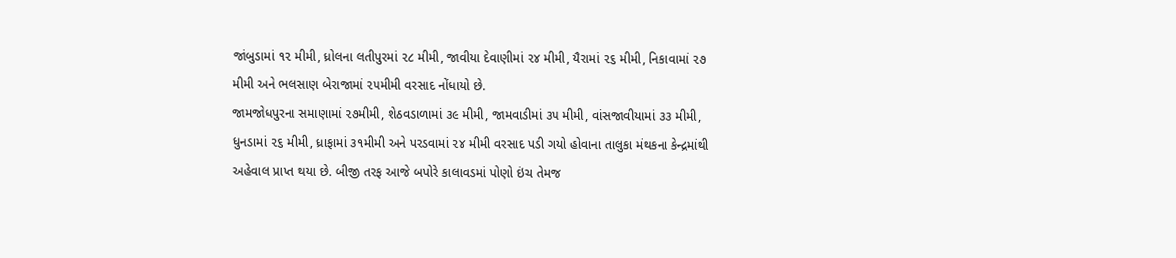જાંબુડામાં ૧૨ મીમી, ધ્રોલના લતીપુરમાં ૨૮ મીમી, જાવીયા દેવાણીમાં ૨૪ મીમી, યૈરામાં ૨૬ મીમી, નિકાવામાં ૨૭ મીમી અને ભલસાણ બેરાજામાં ૨૫મીમી વરસાદ નોંધાયો છે.
જામજોધપુરના સમાણામાં ૨૭મીમી, શેઠવડાળામાં ૩૯ મીમી, જામવાડીમાં ૩૫ મીમી, વાંસજાવીયામાં ૩૩ મીમી, ધુનડામાં ૨૬ મીમી, ધ્રાફામાં ૩૧મીમી અને પરડવામાં ૨૪ મીમી વરસાદ પડી ગયો હોવાના તાલુકા મંથકના કેન્દ્રમાંથી અહેવાલ પ્રાપ્ત થયા છે. બીજી તરફ આજે બપોરે કાલાવડમાં પોણો ઇંચ તેમજ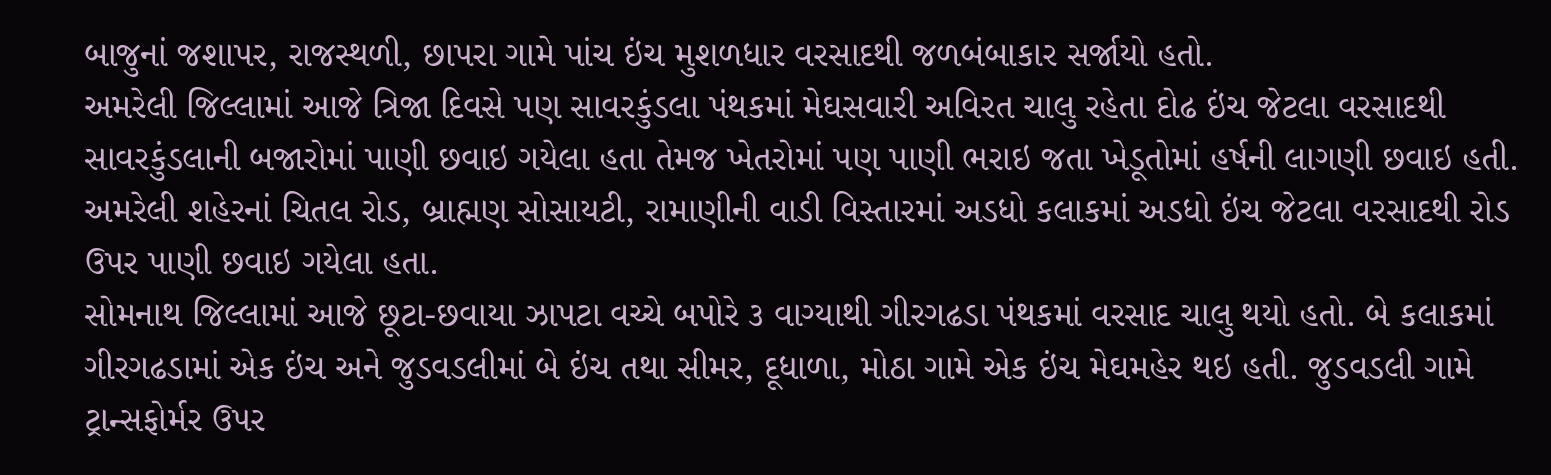બાજુનાં જશાપર, રાજસ્થળી, છાપરા ગામે પાંચ ઇંચ મુશળધાર વરસાદથી જળબંબાકાર સર્જાયો હતો.
અમરેલી જિલ્લામાં આજે ત્રિજા દિવસે પણ સાવરકુંડલા પંથકમાં મેઘસવારી અવિરત ચાલુ રહેતા દોઢ ઇંચ જેટલા વરસાદથી સાવરકુંડલાની બજારોમાં પાણી છવાઇ ગયેલા હતા તેમજ ખેતરોમાં પણ પાણી ભરાઇ જતા ખેડૂતોમાં હર્ષની લાગણી છવાઇ હતી. અમરેલી શહેરનાં ચિતલ રોડ, બ્રાહ્મણ સોસાયટી, રામાણીની વાડી વિસ્તારમાં અડધો કલાકમાં અડધો ઇંચ જેટલા વરસાદથી રોડ ઉપર પાણી છવાઇ ગયેલા હતા.
સોમનાથ જિલ્લામાં આજે છૂટા-છવાયા ઝાપટા વચ્ચે બપોરે ૩ વાગ્યાથી ગીરગઢડા પંથકમાં વરસાદ ચાલુ થયો હતો. બે કલાકમાં ગીરગઢડામાં એક ઇંચ અને જુડવડલીમાં બે ઇંચ તથા સીમર, દૂધાળા, મોઠા ગામે એક ઇંચ મેઘમહેર થઇ હતી. જુડવડલી ગામે ટ્રાન્સફોર્મર ઉપર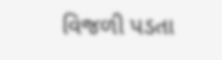વિજળી પડતા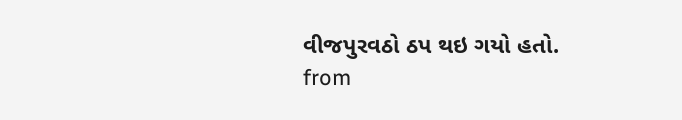વીજપુરવઠો ઠપ થઇ ગયો હતો.
from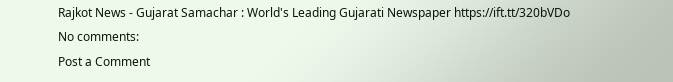Rajkot News - Gujarat Samachar : World's Leading Gujarati Newspaper https://ift.tt/320bVDo
No comments:
Post a Comment